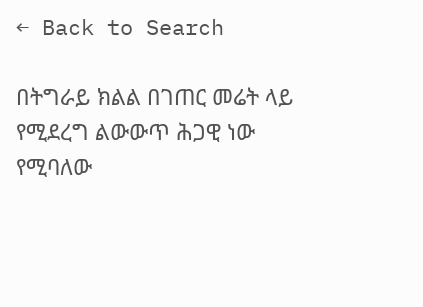← Back to Search

በትግራይ ክልል በገጠር መሬት ላይ የሚደረግ ልውውጥ ሕጋዊ ነው የሚባለው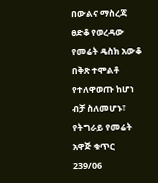በውልና ማስረጃ ፀድቆ የወረዳው የመሬት ዴስክ አውቆ በቅጽ ተሞልቶ የተለዋወጡ ከሆነ ብቻ ስለመሆኑ፣ የትግራይ የመሬት አዋጅ ቁጥር 239/06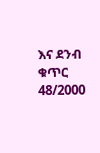እና ደንብ ቁጥር 48/2000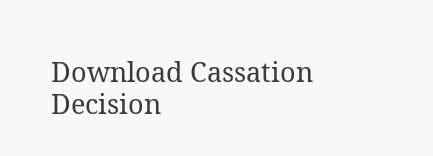Download Cassation Decision